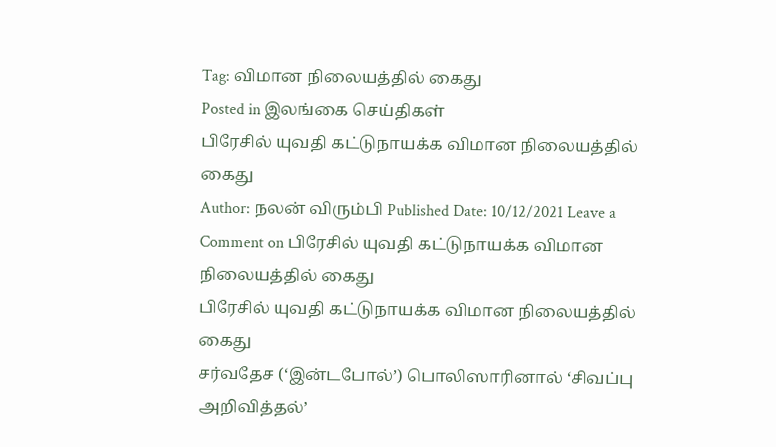Tag: விமான நிலையத்தில் கைது
Posted in இலங்கை செய்திகள்
பிரேசில் யுவதி கட்டுநாயக்க விமான நிலையத்தில் கைது
Author: நலன் விரும்பி Published Date: 10/12/2021 Leave a Comment on பிரேசில் யுவதி கட்டுநாயக்க விமான நிலையத்தில் கைது
பிரேசில் யுவதி கட்டுநாயக்க விமான நிலையத்தில் கைது
சர்வதேச (‘இன்டபோல்’) பொலிஸாரினால் ‘சிவப்பு அறிவித்தல்’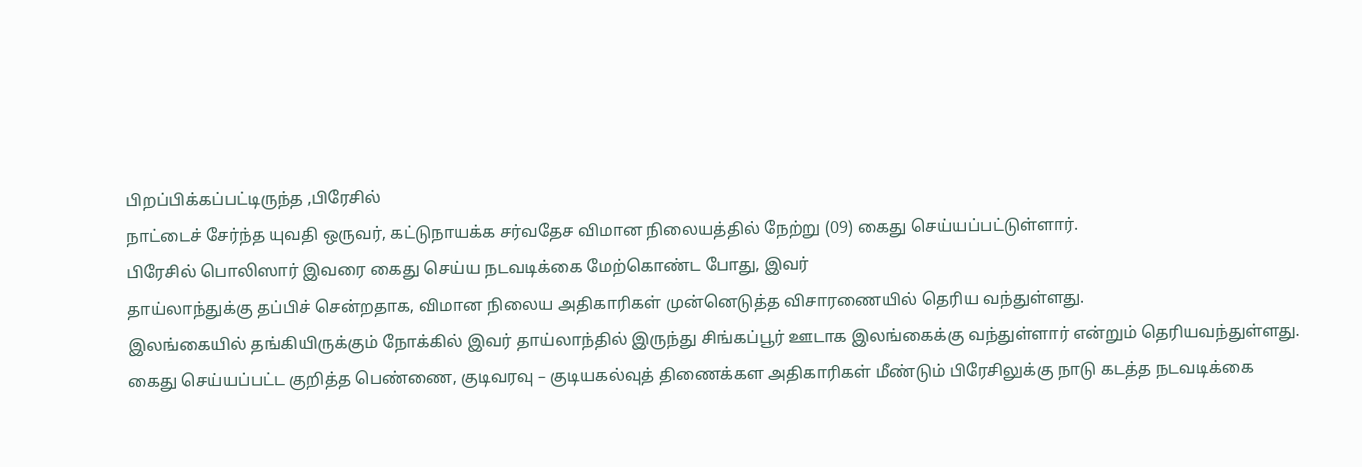பிறப்பிக்கப்பட்டிருந்த ,பிரேசில்
நாட்டைச் சேர்ந்த யுவதி ஒருவர், கட்டுநாயக்க சர்வதேச விமான நிலையத்தில் நேற்று (09) கைது செய்யப்பட்டுள்ளார்.
பிரேசில் பொலிஸார் இவரை கைது செய்ய நடவடிக்கை மேற்கொண்ட போது, இவர்
தாய்லாந்துக்கு தப்பிச் சென்றதாக, விமான நிலைய அதிகாரிகள் முன்னெடுத்த விசாரணையில் தெரிய வந்துள்ளது.
இலங்கையில் தங்கியிருக்கும் நோக்கில் இவர் தாய்லாந்தில் இருந்து சிங்கப்பூர் ஊடாக இலங்கைக்கு வந்துள்ளார் என்றும் தெரியவந்துள்ளது.
கைது செய்யப்பட்ட குறித்த பெண்ணை, குடிவரவு – குடியகல்வுத் திணைக்கள அதிகாரிகள் மீண்டும் பிரேசிலுக்கு நாடு கடத்த நடவடிக்கை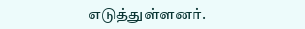எடுத்துள்ளனர்.